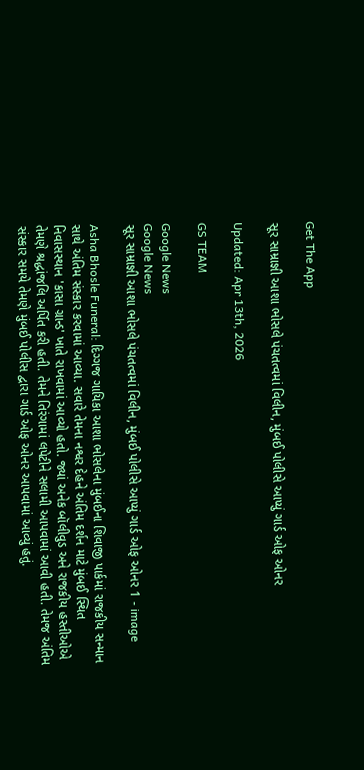Get The App

સૂર સામ્રાજ્ઞી આશા ભોસલે પંચતત્વમાં વિલીન, મુંબઈ પોલીસે આપ્યું ગાર્ડ ઓફ ઓનર

Updated: Apr 13th, 2026

GS TEAM

Google News
Google News
સૂર સામ્રાજ્ઞી આશા ભોસલે પંચતત્વમાં વિલીન, મુંબઈ પોલીસે આપ્યું ગાર્ડ ઓફ ઓનર 1 - image

Asha Bhosle Funeral: દિગ્ગજ ગાયિકા આશા ભોસલેના મુંબઈના શિવાજી પાર્કમાં રાજકીય સન્માન સાથે અંતિમ સંસ્કાર કરવામાં આવ્યા. સવારે તેમના નશ્વર દેહને અંતિમ દર્શન માટે મુંબઈ સ્થિત નિવાસસ્થાન 'કાસા ગ્રાન્ડ' ખાતે રાખવામાં આવ્યો હતો. જ્યાં અનેક બૉલીવુડ અને રાજકીય હસ્તીઓએ તેમણે શ્રદ્ધાંજલિ અર્પિત કરી હતી. તેમને તિરંગામાં લપેટીને સલામી આપવામાં આવી હતી. તેમજ અંતિમ સંસ્કાર સમયે તેમણે મુંબઈ પોલીસ દ્વારા ગાર્ડ ઓફ ઓનર આપવામાં આવ્યું હતું.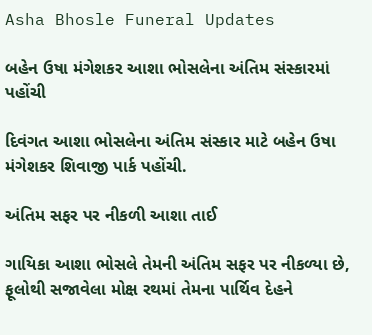Asha Bhosle Funeral Updates

બહેન ઉષા મંગેશકર આશા ભોસલેના અંતિમ સંસ્કારમાં પહોંચી

દિવંગત આશા ભોસલેના અંતિમ સંસ્કાર માટે બહેન ઉષા મંગેશકર શિવાજી પાર્ક પહોંચી.

અંતિમ સફર પર નીકળી આશા તાઈ

ગાયિકા આશા ભોસલે તેમની અંતિમ સફર પર નીકળ્યા છે, ફૂલોથી સજાવેલા મોક્ષ રથમાં તેમના પાર્થિવ દેહને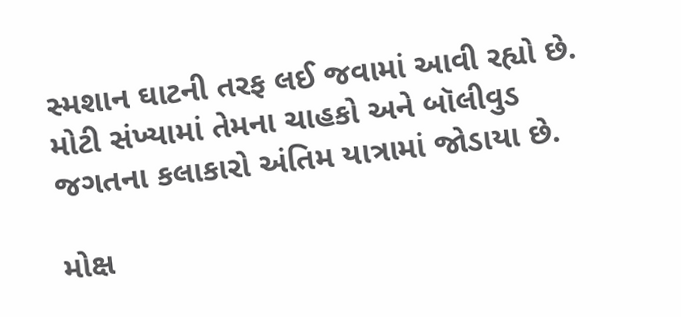સ્મશાન ઘાટની તરફ લઈ જવામાં આવી રહ્યો છે. મોટી સંખ્યામાં તેમના ચાહકો અને બૉલીવુડ જગતના કલાકારો અંતિમ યાત્રામાં જોડાયા છે.

મોક્ષ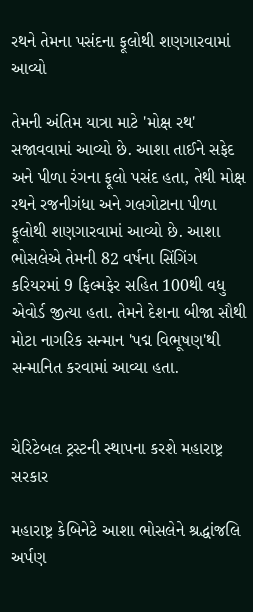રથને તેમના પસંદના ફૂલોથી શણગારવામાં આવ્યો

તેમની અંતિમ યાત્રા માટે 'મોક્ષ રથ' સજાવવામાં આવ્યો છે. આશા તાઈને સફેદ અને પીળા રંગના ફૂલો પસંદ હતા, તેથી મોક્ષ રથને રજનીગંધા અને ગલગોટાના પીળા ફૂલોથી શણગારવામાં આવ્યો છે. આશા ભોસલેએ તેમની 82 વર્ષના સિંગિંગ કરિયરમાં 9 ફિલ્મફેર સહિત 100થી વધુ એવોર્ડ જીત્યા હતા. તેમને દેશના બીજા સૌથી મોટા નાગરિક સન્માન 'પદ્મ વિભૂષણ'થી સન્માનિત કરવામાં આવ્યા હતા.


ચેરિટેબલ ટ્રસ્ટની સ્થાપના કરશે મહારાષ્ટ્ર સરકાર

મહારાષ્ટ્ર કેબિનેટે આશા ભોસલેને શ્રદ્ધાંજલિ અર્પણ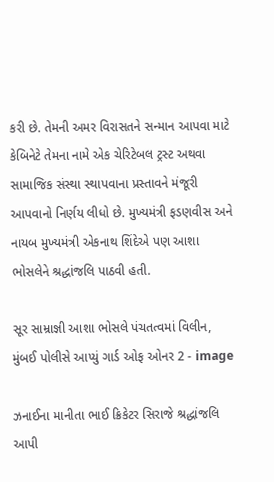કરી છે. તેમની અમર વિરાસતને સન્માન આપવા માટે કેબિનેટે તેમના નામે એક ચેરિટેબલ ટ્રસ્ટ અથવા સામાજિક સંસ્થા સ્થાપવાના પ્રસ્તાવને મંજૂરી આપવાનો નિર્ણય લીધો છે. મુખ્યમંત્રી ફડણવીસ અને નાયબ મુખ્યમંત્રી એકનાથ શિંદેએ પણ આશા ભોસલેને શ્રદ્ધાંજલિ પાઠવી હતી.

સૂર સામ્રાજ્ઞી આશા ભોસલે પંચતત્વમાં વિલીન, મુંબઈ પોલીસે આપ્યું ગાર્ડ ઓફ ઓનર 2 - image

ઝનાઈના માનીતા ભાઈ ક્રિકેટર સિરાજે શ્રદ્ધાંજલિ આપી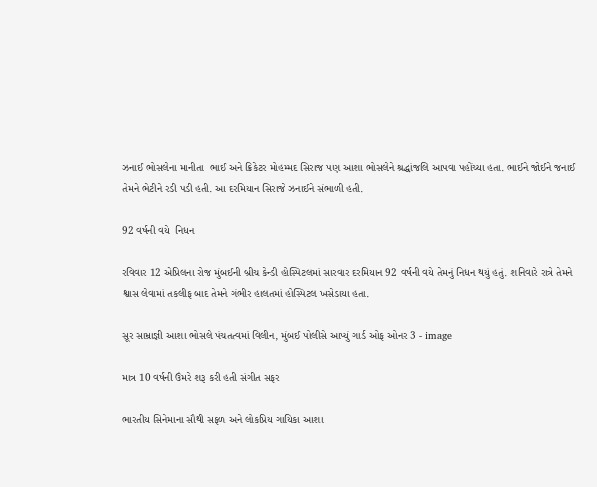ઝનાઈ ભોસલેના માનીતા  ભાઈ અને ક્રિકેટર મોહમ્મદ સિરાજ પણ આશા ભોસલેને શ્રદ્ધાંજલિ આપવા પહોંચ્યા હતા. ભાઈને જોઈને જનાઈ તેમને ભેટીને રડી પડી હતી. આ દરમિયાન સિરાજે ઝનાઈને સંભાળી હતી.

92 વર્ષની વયે  નિધન

રવિવાર 12 એપ્રિલના રોજ મુંબઈની બ્રીચ કેન્ડી હોસ્પિટલમાં સારવાર દરમિયાન 92 વર્ષની વયે તેમનું નિધન થયું હતું. શનિવારે રાત્રે તેમને શ્વાસ લેવામાં તકલીફ બાદ તેમને ગંભીર હાલતમાં હોસ્પિટલ ખસેડાયા હતા.

સૂર સામ્રાજ્ઞી આશા ભોસલે પંચતત્વમાં વિલીન, મુંબઈ પોલીસે આપ્યું ગાર્ડ ઓફ ઓનર 3 - image

માત્ર 10 વર્ષની ઉંમરે શરૂ કરી હતી સંગીત સફર

ભારતીય સિનેમાના સૌથી સફળ અને લોકપ્રિય ગાયિકા આશા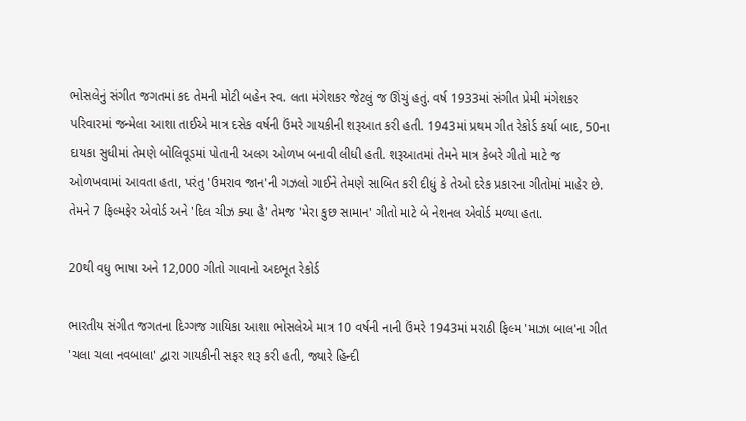ભોસલેનું સંગીત જગતમાં કદ તેમની મોટી બહેન સ્વ. લતા મંગેશકર જેટલું જ ઊંચું હતું. વર્ષ 1933માં સંગીત પ્રેમી મંગેશકર પરિવારમાં જન્મેલા આશા તાઈએ માત્ર દસેક વર્ષની ઉંમરે ગાયકીની શરૂઆત કરી હતી. 1943માં પ્રથમ ગીત રેકોર્ડ કર્યા બાદ, 50ના દાયકા સુધીમાં તેમણે બોલિવૂડમાં પોતાની અલગ ઓળખ બનાવી લીધી હતી. શરૂઆતમાં તેમને માત્ર કેબરે ગીતો માટે જ ઓળખવામાં આવતા હતા, પરંતુ 'ઉમરાવ જાન'ની ગઝલો ગાઈને તેમણે સાબિત કરી દીધું કે તેઓ દરેક પ્રકારના ગીતોમાં માહેર છે. તેમને 7 ફિલ્મફેર એવોર્ડ અને 'દિલ ચીઝ ક્યા હૈ' તેમજ 'મેરા કુછ સામાન' ગીતો માટે બે નેશનલ એવોર્ડ મળ્યા હતા.

20થી વધુ ભાષા અને 12,000 ગીતો ગાવાનો અદભૂત રેકોર્ડ

ભારતીય સંગીત જગતના દિગ્ગજ ગાયિકા આશા ભોસલેએ માત્ર 10 વર્ષની નાની ઉંમરે 1943માં મરાઠી ફિલ્મ 'માઝા બાલ'ના ગીત 'ચલા ચલા નવબાલા' દ્વારા ગાયકીની સફર શરૂ કરી હતી, જ્યારે હિન્દી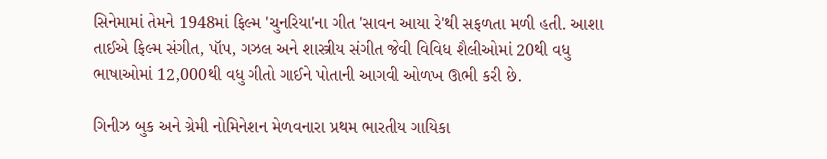સિનેમામાં તેમને 1948માં ફિલ્મ 'ચુનરિયા'ના ગીત 'સાવન આયા રે'થી સફળતા મળી હતી. આશા તાઈએ ફિલ્મ સંગીત, પૉપ, ગઝલ અને શાસ્ત્રીય સંગીત જેવી વિવિધ શૈલીઓમાં 20થી વધુ ભાષાઓમાં 12,000થી વધુ ગીતો ગાઈને પોતાની આગવી ઓળખ ઊભી કરી છે.

ગિનીઝ બુક અને ગ્રેમી નોમિનેશન મેળવનારા પ્રથમ ભારતીય ગાયિકા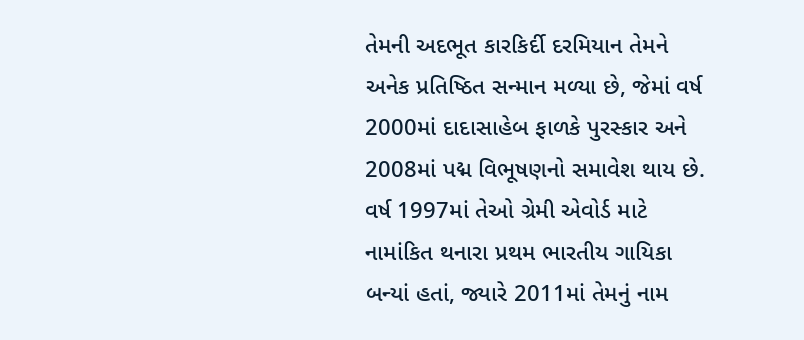તેમની અદભૂત કારકિર્દી દરમિયાન તેમને અનેક પ્રતિષ્ઠિત સન્માન મળ્યા છે, જેમાં વર્ષ 2000માં દાદાસાહેબ ફાળકે પુરસ્કાર અને 2008માં પદ્મ વિભૂષણનો સમાવેશ થાય છે. વર્ષ 1997માં તેઓ ગ્રેમી એવોર્ડ માટે નામાંકિત થનારા પ્રથમ ભારતીય ગાયિકા બન્યાં હતાં, જ્યારે 2011માં તેમનું નામ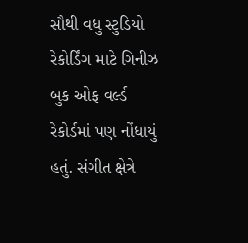સૌથી વધુ સ્ટુડિયો રેકોર્ડિંગ માટે ગિનીઝ બુક ઓફ વર્લ્ડ રેકોર્ડમાં પણ નોંધાયું હતું. સંગીત ક્ષેત્રે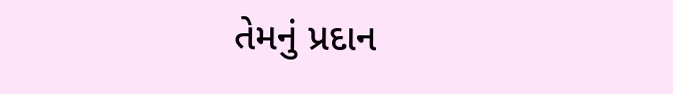તેમનું પ્રદાન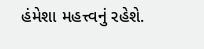હંમેશા મહત્ત્વનું રહેશે.